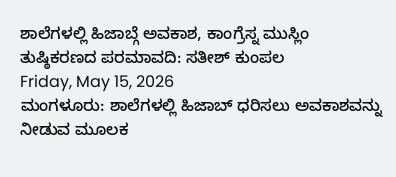ಶಾಲೆಗಳಲ್ಲಿ ಹಿಜಾಬ್ಗೆ ಅವಕಾಶ, ಕಾಂಗ್ರೆಸ್ನ ಮುಸ್ಲಿಂ ತುಷ್ಠಿಕರಣದ ಪರಮಾವದಿ: ಸತೀಶ್ ಕುಂಪಲ
Friday, May 15, 2026
ಮಂಗಳೂರು: ಶಾಲೆಗಳಲ್ಲಿ ಹಿಜಾಬ್ ಧರಿಸಲು ಅವಕಾಶವನ್ನು ನೀಡುವ ಮೂಲಕ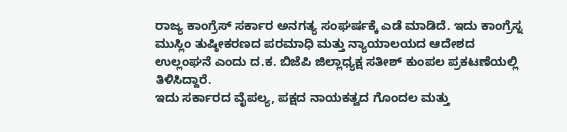ರಾಜ್ಯ ಕಾಂಗ್ರೆಸ್ ಸರ್ಕಾರ ಅನಗತ್ಯ ಸಂಘರ್ಷಕ್ಕೆ ಎಡೆ ಮಾಡಿದೆ. ಇದು ಕಾಂಗ್ರೆಸ್ನ ಮುಸ್ಲಿಂ ತುಷ್ಠೀಕರಣದ ಪರಮಾಧಿ ಮತ್ತು ನ್ಯಾಯಾಲಯದ ಆದೇಶದ ಉಲ್ಲಂಘನೆ ಎಂದು ದ.ಕ. ಬಿಜೆಪಿ ಜಿಲ್ಲಾಧ್ಯಕ್ಷ ಸತೀಶ್ ಕುಂಪಲ ಪ್ರಕಟಣೆಯಲ್ಲಿ ತಿಳಿಸಿದ್ದಾರೆ.
ಇದು ಸರ್ಕಾರದ ವೈಪಲ್ಯ, ಪಕ್ಷದ ನಾಯಕತ್ವದ ಗೊಂದಲ ಮತ್ತು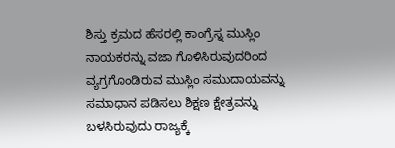ಶಿಸ್ತು ಕ್ರಮದ ಹೆಸರಲ್ಲಿ ಕಾಂಗ್ರೆಸ್ನ ಮುಸ್ಲಿಂ ನಾಯಕರನ್ನು ವಜಾ ಗೊಳಿಸಿರುವುದರಿಂದ ವ್ಯಗ್ರಗೊಂಡಿರುವ ಮುಸ್ಲಿಂ ಸಮುದಾಯವನ್ನು ಸಮಾಧಾನ ಪಡಿಸಲು ಶಿಕ್ಷಣ ಕ್ಷೇತ್ರವನ್ನು ಬಳಸಿರುವುದು ರಾಜ್ಯಕ್ಕೆ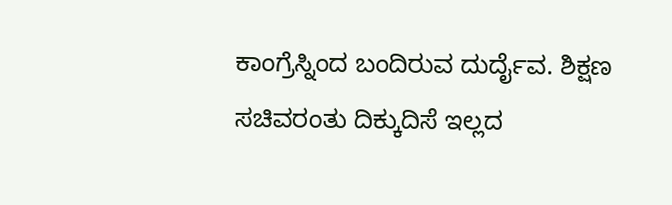ಕಾಂಗ್ರೆಸ್ನಿಂದ ಬಂದಿರುವ ದುರ್ದೈವ. ಶಿಕ್ಷಣ ಸಚಿವರಂತು ದಿಕ್ಕುದಿಸೆ ಇಲ್ಲದ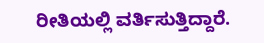ರೀತಿಯಲ್ಲಿ ವರ್ತಿಸುತ್ತಿದ್ದಾರೆ.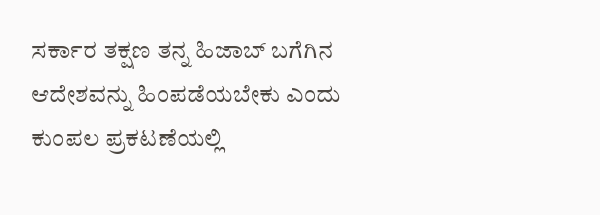ಸರ್ಕಾರ ತಕ್ಷಣ ತನ್ನ ಹಿಜಾಬ್ ಬಗೆಗಿನ ಆದೇಶವನ್ನು ಹಿಂಪಡೆಯಬೇಕು ಎಂದು ಕುಂಪಲ ಪ್ರಕಟಣೆಯಲ್ಲಿ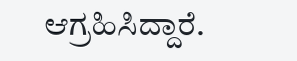ಆಗ್ರಹಿಸಿದ್ದಾರೆ.